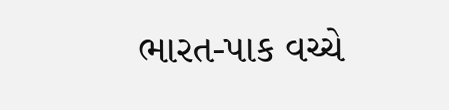ભારત-પાક વચ્ચે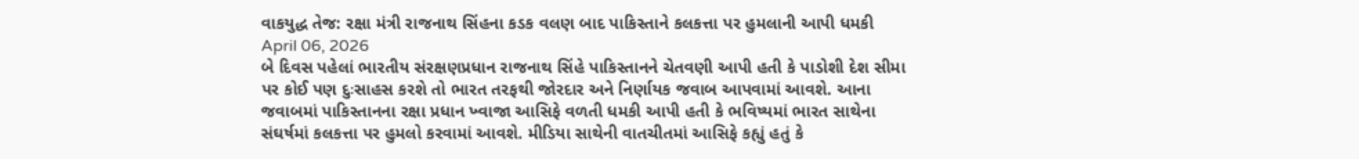વાકયુદ્ધ તેજ: રક્ષા મંત્રી રાજનાથ સિંહના કડક વલણ બાદ પાકિસ્તાને કલકત્તા પર હુમલાની આપી ધમકી
April 06, 2026
બે દિવસ પહેલાં ભારતીય સંરક્ષણપ્રધાન રાજનાથ સિંહે પાકિસ્તાનને ચેતવણી આપી હતી કે પાડોશી દેશ સીમા પર કોઈ પણ દુઃસાહસ કરશે તો ભારત તરફથી જોરદાર અને નિર્ણાયક જવાબ આપવામાં આવશે. આના જવાબમાં પાકિસ્તાનના રક્ષા પ્રધાન ખ્વાજા આસિફે વળતી ધમકી આપી હતી કે ભવિષ્યમાં ભારત સાથેના સંઘર્ષમાં કલકત્તા પર હુમલો કરવામાં આવશે. મીડિયા સાથેની વાતચીતમાં આસિફે કહ્યું હતું કે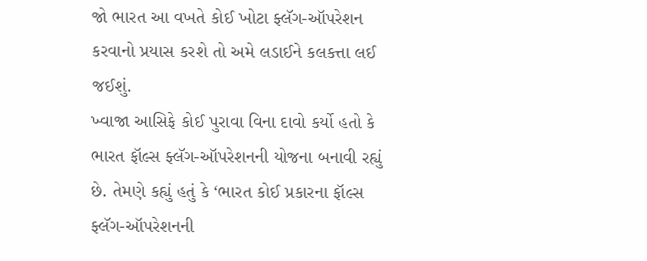જો ભારત આ વખતે કોઈ ખોટા ફ્લૅગ-ઑપરેશન કરવાનો પ્રયાસ કરશે તો અમે લડાઈને કલકત્તા લઈ જઈશું.
ખ્વાજા આસિફે કોઈ પુરાવા વિના દાવો કર્યો હતો કે ભારત ફૉલ્સ ફ્લૅગ-ઑપરેશનની યોજના બનાવી રહ્યું છે. તેમણે કહ્યું હતું કે ‘ભારત કોઈ પ્રકારના ફૉલ્સ ફ્લૅગ-ઑપરેશનની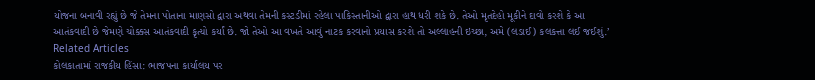યોજના બનાવી રહ્યું છે જે તેમના પોતાના માણસો દ્વારા અથવા તેમની કસ્ટડીમાં રહેલા પાકિસ્તાનીઓ દ્વારા હાથ ધરી શકે છે. તેઓ મૃતદેહો મૂકીને દાવો કરશે કે આ આતંકવાદી છે જેમણે ચોક્કસ આતંકવાદી કૃત્યો કર્યાં છે. જો તેઓ આ વખતે આવું નાટક કરવાનો પ્રયાસ કરશે તો અલ્લાહની ઇચ્છા, અમે (લડાઈ) કલકત્તા લઈ જઈશું.’
Related Articles
કોલકાતામાં રાજકીય હિંસા: ભાજપના કાર્યાલય પર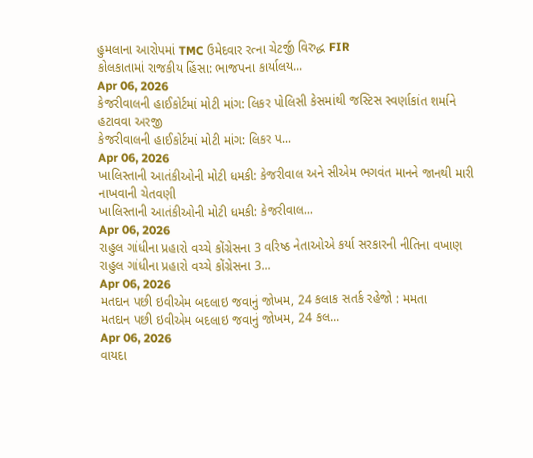હુમલાના આરોપમાં TMC ઉમેદવાર રત્ના ચેટર્જી વિરુદ્ધ FIR
કોલકાતામાં રાજકીય હિંસા: ભાજપના કાર્યાલય...
Apr 06, 2026
કેજરીવાલની હાઈકોર્ટમાં મોટી માંગ: લિકર પોલિસી કેસમાંથી જસ્ટિસ સ્વર્ણાકાંત શર્માને હટાવવા અરજી
કેજરીવાલની હાઈકોર્ટમાં મોટી માંગ: લિકર પ...
Apr 06, 2026
ખાલિસ્તાની આતંકીઓની મોટી ધમકી: કેજરીવાલ અને સીએમ ભગવંત માનને જાનથી મારી નાખવાની ચેતવણી
ખાલિસ્તાની આતંકીઓની મોટી ધમકી: કેજરીવાલ...
Apr 06, 2026
રાહુલ ગાંધીના પ્રહારો વચ્ચે કોંગ્રેસના 3 વરિષ્ઠ નેતાઓએ કર્યા સરકારની નીતિના વખાણ
રાહુલ ગાંધીના પ્રહારો વચ્ચે કોંગ્રેસના 3...
Apr 06, 2026
મતદાન પછી ઇવીએમ બદલાઇ જવાનું જોખમ, 24 કલાક સતર્ક રહેજો : મમતા
મતદાન પછી ઇવીએમ બદલાઇ જવાનું જોખમ, 24 કલ...
Apr 06, 2026
વાયદા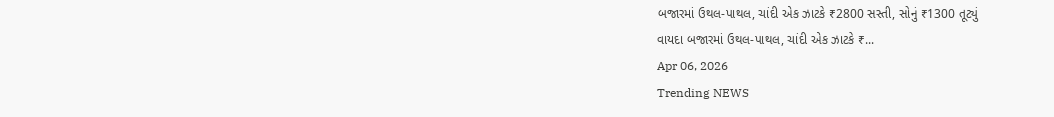બજારમાં ઉથલ-પાથલ, ચાંદી એક ઝાટકે ₹2800 સસ્તી, સોનું ₹1300 તૂટ્યું
વાયદા બજારમાં ઉથલ-પાથલ, ચાંદી એક ઝાટકે ₹...
Apr 06, 2026
Trending NEWS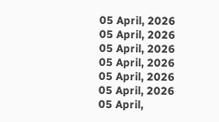05 April, 2026
05 April, 2026
05 April, 2026
05 April, 2026
05 April, 2026
05 April, 2026
05 April,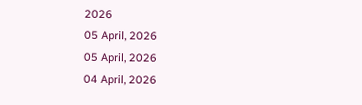2026
05 April, 2026
05 April, 2026
04 April, 2026